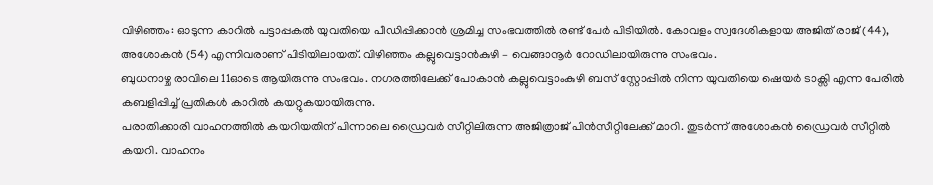വിഴിഞ്ഞം: ഓടുന്ന കാറിൽ പട്ടാപ്പകൽ യുവതിയെ പീഡിപ്പിക്കാൻ ശ്രമിച്ച സംഭവത്തിൽ രണ്ട് പേർ പിടിയിൽ. കോവളം സ്വദേശികളായ അജിത് രാജ് (44), അശോകൻ (54) എന്നിവരാണ് പിടിയിലായത്. വിഴിഞ്ഞം കല്ലുവെട്ടാൻകുഴി – വെങ്ങാനൂർ റോഡിലായിരുന്നു സംഭവം.
ബുധനാഴ്ച രാവിലെ 11ഓടെ ആയിരുന്നു സംഭവം. നഗരത്തിലേക്ക് പോകാൻ കല്ലുവെട്ടാംകുഴി ബസ് സ്റ്റോപ്പിൽ നിന്ന യുവതിയെ ഷെയർ ടാക്സി എന്ന പേരിൽ കബളിപ്പിച്ച് പ്രതികൾ കാറിൽ കയറ്റുകയായിരുന്നു.
പരാതിക്കാരി വാഹനത്തിൽ കയറിയതിന് പിന്നാലെ ഡ്രൈവർ സീറ്റിലിരുന്ന അജിത്രാജ് പിൻസീറ്റിലേക്ക് മാറി. തുടർന്ന് അശോകൻ ഡ്രൈവർ സീറ്റിൽ കയറി. വാഹനം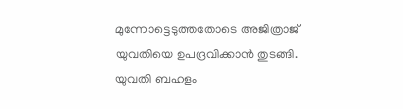മുന്നോട്ടെടുത്തതോടെ അജിത്രാജ് യുവതിയെ ഉപദ്രവിക്കാൻ തുടങ്ങി.
യുവതി ബഹളം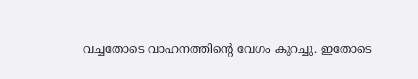വച്ചതോടെ വാഹനത്തിന്റെ വേഗം കുറച്ചു. ഇതോടെ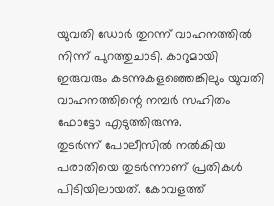യുവതി ഡോർ തുറന്ന് വാഹനത്തിൽ നിന്ന് പുറത്തുചാടി. കാറുമായി ഇരുവരും കടന്നുകളഞ്ഞെങ്കിലും യുവതി വാഹനത്തിന്റെ നമ്പർ സഹിതം ഫോട്ടോ എടുത്തിരുന്നു.
തുടർന്ന് പോലീസിൽ നൽകിയ പരാതിയെ തുടർന്നാണ് പ്രതികൾ പിടിയിലായത്. കോവളത്ത്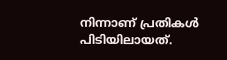നിന്നാണ് പ്രതികൾ പിടിയിലായത്.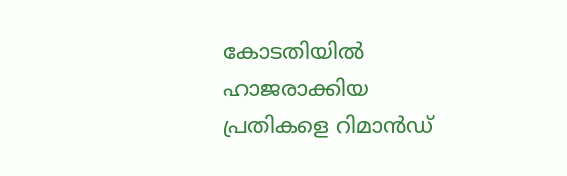കോടതിയിൽ ഹാജരാക്കിയ പ്രതികളെ റിമാൻഡ്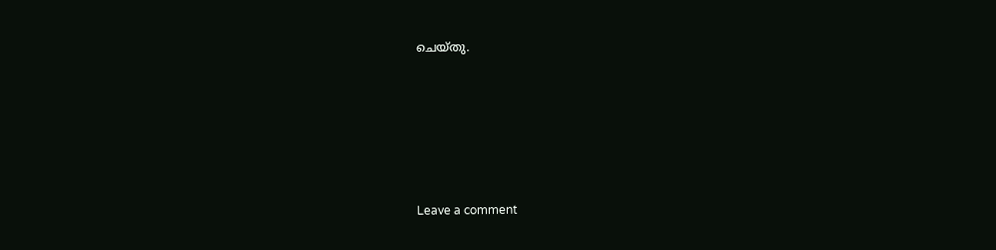ചെയ്തു.






Leave a comment